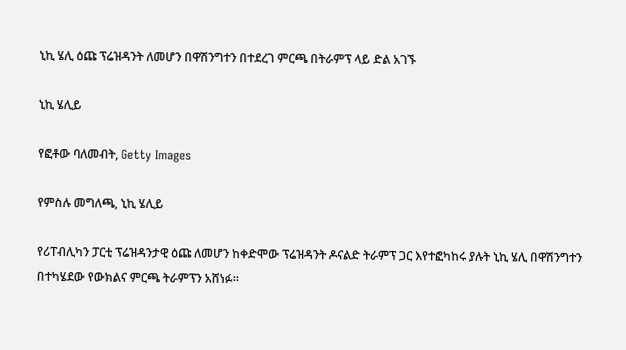ኒኪ ሄሊ ዕጩ ፕሬዝዳንት ለመሆን በዋሽንግተን በተደረገ ምርጫ በትራምፕ ላይ ድል አገኙ

ኒኪ ሄሊይ

የፎቶው ባለመብት, Getty Images

የምስሉ መግለጫ, ኒኪ ሄሊይ

የሪፐብሊካን ፓርቲ ፕሬዝዳንታዊ ዕጩ ለመሆን ከቀድሞው ፕሬዝዳንት ዶናልድ ትራምፕ ጋር እየተፎካከሩ ያሉት ኒኪ ሄሊ በዋሽንግተን በተካሄደው የውክልና ምርጫ ትራምፕን አሸነፉ።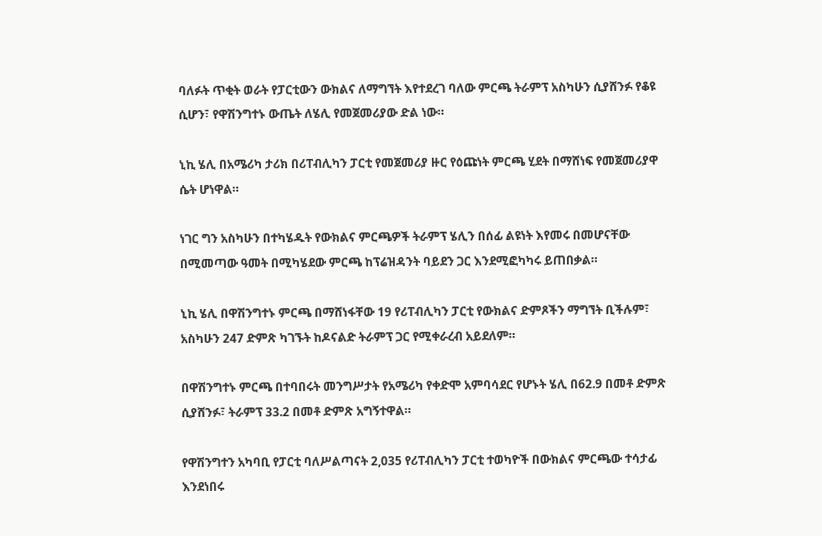ባለፉት ጥቂት ወራት የፓርቲውን ውክልና ለማግኘት እየተደረገ ባለው ምርጫ ትራምፕ አስካሁን ሲያሸንፉ የቆዩ ሲሆን፣ የዋሽንግተኑ ውጤት ለሄሊ የመጀመሪያው ድል ነው።

ኒኪ ሄሊ በአሜሪካ ታሪክ በሪፐብሊካን ፓርቲ የመጀመሪያ ዙር የዕጩነት ምርጫ ሂደት በማሸነፍ የመጀመሪያዋ ሴት ሆነዋል።

ነገር ግን አስካሁን በተካሄዱት የውክልና ምርጫዎች ትራምፕ ሄሊን በሰፊ ልዩነት እየመሩ በመሆናቸው በሚመጣው ዓመት በሚካሄደው ምርጫ ከፕሬዝዳንት ባይደን ጋር እንደሚፎካካሩ ይጠበቃል።

ኒኪ ሄሊ በዋሽንግተኑ ምርጫ በማሸነፋቸው 19 የሪፐብሊካን ፓርቲ የውክልና ድምጾችን ማግኘት ቢችሉም፣ አስካሁን 247 ድምጽ ካገኙት ከዶናልድ ትራምፕ ጋር የሚቀራረብ አይደለም።

በዋሽንግተኑ ምርጫ በተባበሩት መንግሥታት የአሜሪካ የቀድሞ አምባሳደር የሆኑት ሄሊ በ62.9 በመቶ ድምጽ ሲያሸንፉ፣ ትራምፕ 33.2 በመቶ ድምጽ አግኝተዋል።

የዋሽንግተን አካባቢ የፓርቲ ባለሥልጣናት 2,035 የሪፐብሊካን ፓርቲ ተወካዮች በውክልና ምርጫው ተሳታፊ እንደነበሩ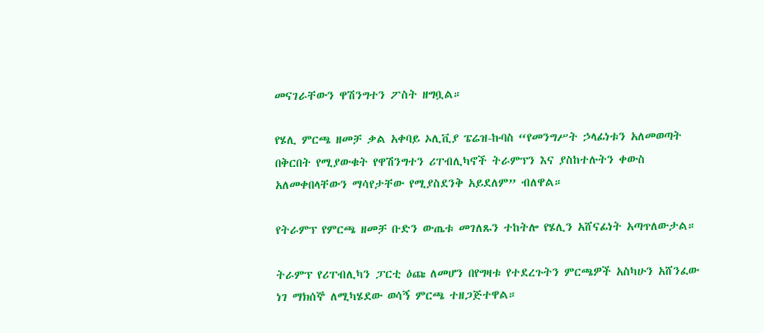መናገራቸውን ዋሽንግተን ፖስት ዘግቧል።

የሄሊ ምርጫ ዘመቻ ቃል አቀባይ ኦሊቪያ ፔሬዝ-ኩባስ “የመንግሥት ኃላፊነቱን አለመወጣት በቅርበት የሚያውቁት የዋሽንግተን ሪፐብሊካኖች ትራምፕን እና ያስከተሉትን ቀውስ አለመቀበላቸውን ማሳየታቸው የሚያስደንቅ አይደለም” ብለዋል።

የትራምፕ የምርጫ ዘመቻ ቡድን ውጤቱ መገለጹን ተከትሎ የሄሊን አሸናፊነት አጣጥለውታል።

ትራምፕ የሪፐብሊካን ፓርቲ ዕጩ ለመሆን በየግዛቱ የተደረጉትን ምርጫዎች አስካሁን አሸንፈው ነገ ማክሰኞ ለሚካሄደው ወሳኝ ምርጫ ተዘጋጅተዋል።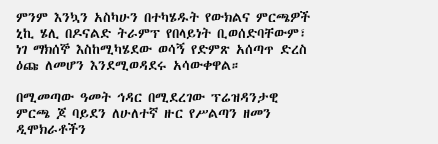ምንም እንኳን አስካሁን በተካሄዱት የውክልና ምርጫዎች ኒኪ ሄሊ በዶናልድ ትራምፕ የበላይነት ቢወሰድባቸውም፣ ነገ ማክሰኞ እስከሚካሄደው ወሳኝ የድምጽ አሰጣጥ ድረስ ዕጩ ለመሆን እንደሚወዳደሩ አሳውቀዋል።

በሚመጣው ዓመት ኅዳር በሚደረገው ፕሬዝዳንታዊ ምርጫ ጆ ባይደን ለሁለተኛ ዙር የሥልጣን ዘመን ዲሞክራቶችን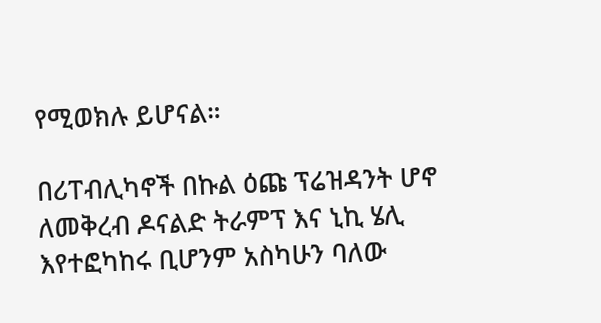የሚወክሉ ይሆናል።

በሪፐብሊካኖች በኩል ዕጩ ፕሬዝዳንት ሆኖ ለመቅረብ ዶናልድ ትራምፕ እና ኒኪ ሄሊ እየተፎካከሩ ቢሆንም አስካሁን ባለው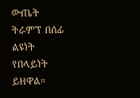ውጤት ትራምፕ በሰፊ ልዩነት የበላይነት ይዘዋል።